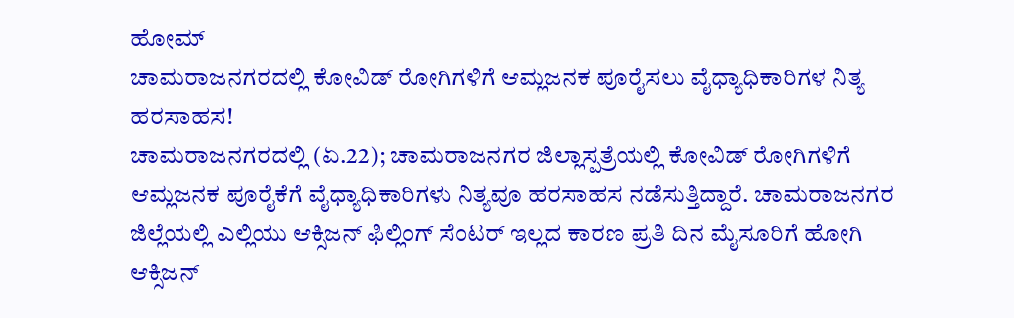ಹೋಮ್
ಚಾಮರಾಜನಗರದಲ್ಲಿ ಕೋವಿಡ್ ರೋಗಿಗಳಿಗೆ ಆಮ್ಲಜನಕ ಪೂರೈಸಲು ವೈಧ್ಯಾಧಿಕಾರಿಗಳ ನಿತ್ಯ ಹರಸಾಹಸ!
ಚಾಮರಾಜನಗರದಲ್ಲಿ (ಏ.22); ಚಾಮರಾಜನಗರ ಜಿಲ್ಲಾಸ್ಪತ್ರೆಯಲ್ಲಿ ಕೋವಿಡ್ ರೋಗಿಗಳಿಗೆ ಆಮ್ಲಜನಕ ಪೂರೈಕೆಗೆ ವೈಧ್ಯಾಧಿಕಾರಿಗಳು ನಿತ್ಯವೂ ಹರಸಾಹಸ ನಡೆಸುತ್ತಿದ್ದಾರೆ. ಚಾಮರಾಜನಗರ ಜಿಲ್ಲೆಯಲ್ಲಿ ಎಲ್ಲಿಯು ಆಕ್ಸಿಜನ್ ಫಿಲ್ಲಿಂಗ್ ಸೆಂಟರ್ ಇಲ್ಲದ ಕಾರಣ ಪ್ರತಿ ದಿನ ಮೈಸೂರಿಗೆ ಹೋಗಿ ಆಕ್ಸಿಜನ್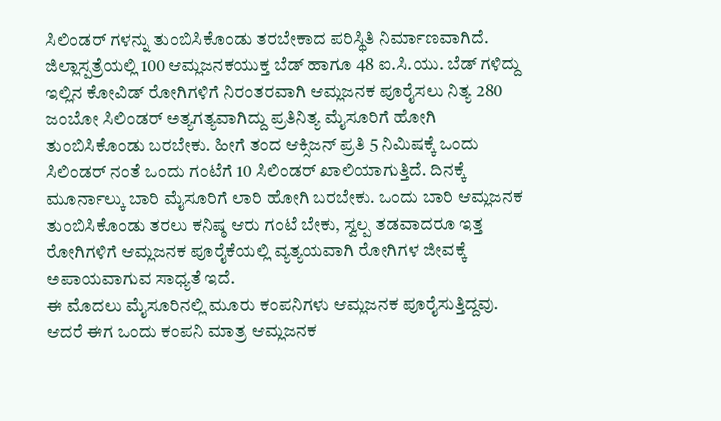ಸಿಲಿಂಡರ್ ಗಳನ್ನು ತುಂಬಿಸಿಕೊಂಡು ತರಬೇಕಾದ ಪರಿಸ್ಥಿತಿ ನಿರ್ಮಾಣವಾಗಿದೆ.
ಜಿಲ್ಲಾಸ್ಪತ್ರೆಯಲ್ಲಿ 100 ಆಮ್ಲಜನಕಯುಕ್ತ ಬೆಡ್ ಹಾಗೂ 48 ಐ.ಸಿ.ಯು. ಬೆಡ್ ಗಳಿದ್ದು ಇಲ್ಲಿನ ಕೋವಿಡ್ ರೋಗಿಗಳಿಗೆ ನಿರಂತರವಾಗಿ ಆಮ್ಲಜನಕ ಪೂರೈಸಲು ನಿತ್ಯ 280 ಜಂಬೋ ಸಿಲಿಂಡರ್ ಅತ್ಯಗತ್ಯವಾಗಿದ್ದು ಪ್ರತಿನಿತ್ಯ ಮೈಸೂರಿಗೆ ಹೋಗಿ ತುಂಬಿಸಿಕೊಂಡು ಬರಬೇಕು. ಹೀಗೆ ತಂದ ಆಕ್ಸಿಜನ್ ಪ್ರತಿ 5 ನಿಮಿಷಕ್ಕೆ ಒಂದು ಸಿಲಿಂಡರ್ ನಂತೆ ಒಂದು ಗಂಟೆಗೆ 10 ಸಿಲಿಂಡರ್ ಖಾಲಿಯಾಗುತ್ತಿದೆ. ದಿನಕ್ಕೆ ಮೂರ್ನಾಲ್ಕು ಬಾರಿ ಮೈಸೂರಿಗೆ ಲಾರಿ ಹೋಗಿ ಬರಬೇಕು. ಒಂದು ಬಾರಿ ಆಮ್ಲಜನಕ ತುಂಬಿಸಿಕೊಂಡು ತರಲು ಕನಿಷ್ಠ ಆರು ಗಂಟೆ ಬೇಕು, ಸ್ವಲ್ಪ ತಡವಾದರೂ ಇತ್ತ ರೋಗಿಗಳಿಗೆ ಆಮ್ಲಜನಕ ಪೂರೈಕೆಯಲ್ಲಿ ವ್ಯತ್ಯಯವಾಗಿ ರೋಗಿಗಳ ಜೀವಕ್ಕೆ ಅಪಾಯವಾಗುವ ಸಾಧ್ಯತೆ ಇದೆ.
ಈ ಮೊದಲು ಮೈಸೂರಿನಲ್ಲಿ ಮೂರು ಕಂಪನಿಗಳು ಆಮ್ಲಜನಕ ಪೂರೈಸುತ್ತಿದ್ದವು. ಆದರೆ ಈಗ ಒಂದು ಕಂಪನಿ ಮಾತ್ರ ಆಮ್ಲಜನಕ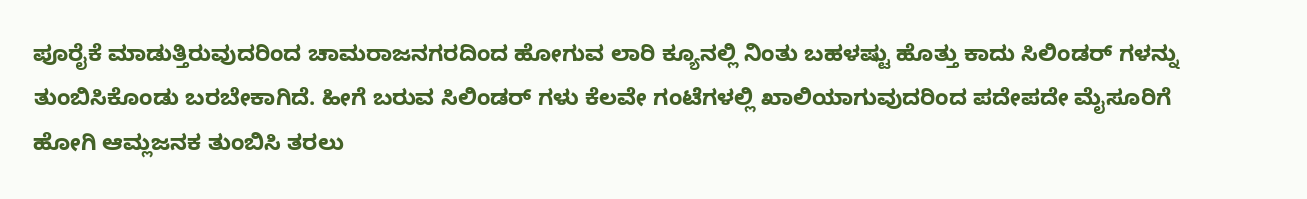ಪೂರೈಕೆ ಮಾಡುತ್ತಿರುವುದರಿಂದ ಚಾಮರಾಜನಗರದಿಂದ ಹೋಗುವ ಲಾರಿ ಕ್ಯೂನಲ್ಲಿ ನಿಂತು ಬಹಳಷ್ಟು ಹೊತ್ತು ಕಾದು ಸಿಲಿಂಡರ್ ಗಳನ್ನು ತುಂಬಿಸಿಕೊಂಡು ಬರಬೇಕಾಗಿದೆ. ಹೀಗೆ ಬರುವ ಸಿಲಿಂಡರ್ ಗಳು ಕೆಲವೇ ಗಂಟೆಗಳಲ್ಲಿ ಖಾಲಿಯಾಗುವುದರಿಂದ ಪದೇಪದೇ ಮೈಸೂರಿಗೆ ಹೋಗಿ ಆಮ್ಲಜನಕ ತುಂಬಿಸಿ ತರಲು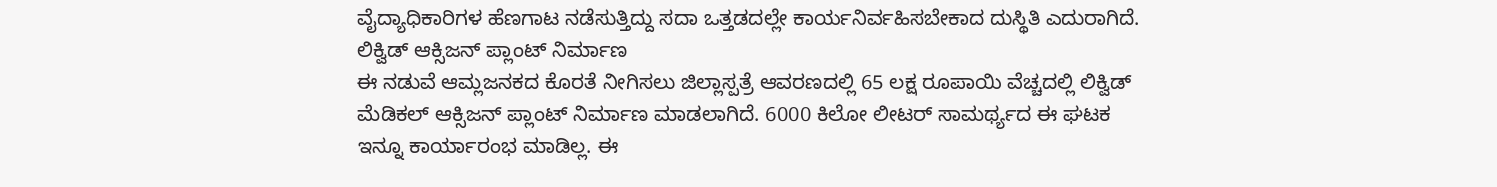ವೈದ್ಯಾಧಿಕಾರಿಗಳ ಹೆಣಗಾಟ ನಡೆಸುತ್ತಿದ್ದು ಸದಾ ಒತ್ತಡದಲ್ಲೇ ಕಾರ್ಯನಿರ್ವಹಿಸಬೇಕಾದ ದುಸ್ಥಿತಿ ಎದುರಾಗಿದೆ.
ಲಿಕ್ವಿಡ್ ಆಕ್ಸಿಜನ್ ಪ್ಲಾಂಟ್ ನಿರ್ಮಾಣ
ಈ ನಡುವೆ ಆಮ್ಲಜನಕದ ಕೊರತೆ ನೀಗಿಸಲು ಜಿಲ್ಲಾಸ್ಪತ್ರೆ ಆವರಣದಲ್ಲಿ 65 ಲಕ್ಷ ರೂಪಾಯಿ ವೆಚ್ಚದಲ್ಲಿ ಲಿಕ್ವಿಡ್ ಮೆಡಿಕಲ್ ಆಕ್ಸಿಜನ್ ಪ್ಲಾಂಟ್ ನಿರ್ಮಾಣ ಮಾಡಲಾಗಿದೆ. 6000 ಕಿಲೋ ಲೀಟರ್ ಸಾಮರ್ಥ್ಯದ ಈ ಘಟಕ ಇನ್ನೂ ಕಾರ್ಯಾರಂಭ ಮಾಡಿಲ್ಲ. ಈ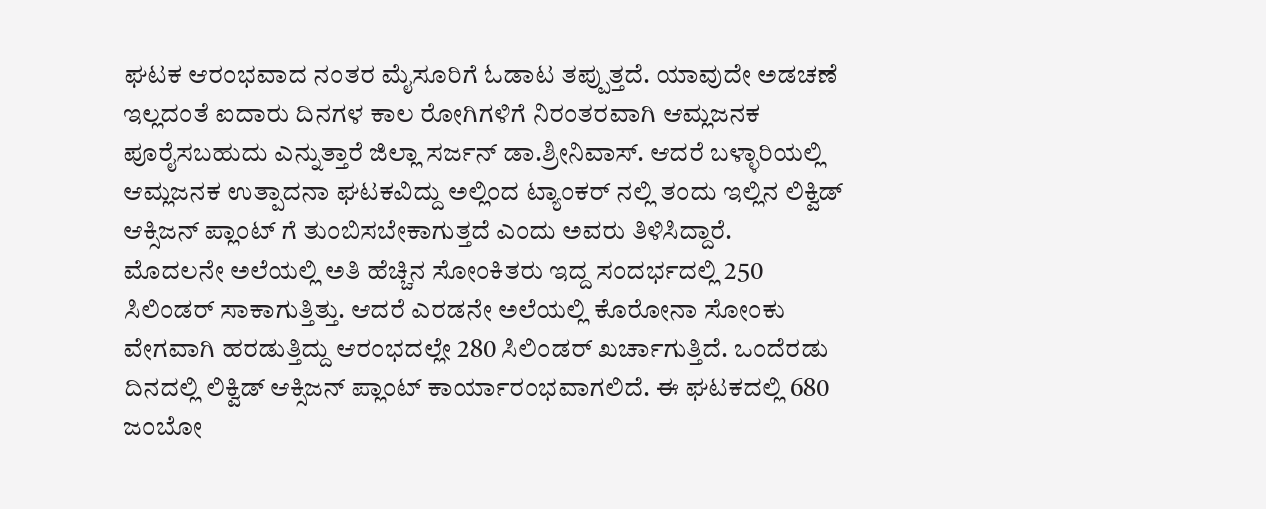ಘಟಕ ಆರಂಭವಾದ ನಂತರ ಮೈಸೂರಿಗೆ ಓಡಾಟ ತಪ್ಪುತ್ತದೆ. ಯಾವುದೇ ಅಡಚಣೆ ಇಲ್ಲದಂತೆ ಐದಾರು ದಿನಗಳ ಕಾಲ ರೋಗಿಗಳಿಗೆ ನಿರಂತರವಾಗಿ ಆಮ್ಲಜನಕ ಪೂರೈಸಬಹುದು ಎನ್ನುತ್ತಾರೆ ಜಿಲ್ಲಾ ಸರ್ಜನ್ ಡಾ.ಶ್ರೀನಿವಾಸ್. ಆದರೆ ಬಳ್ಳಾರಿಯಲ್ಲಿ ಆಮ್ಲಜನಕ ಉತ್ಪಾದನಾ ಘಟಕವಿದ್ದು ಅಲ್ಲಿಂದ ಟ್ಯಾಂಕರ್ ನಲ್ಲಿ ತಂದು ಇಲ್ಲಿನ ಲಿಕ್ವಿಡ್ ಆಕ್ಸಿಜನ್ ಪ್ಲಾಂಟ್ ಗೆ ತುಂಬಿಸಬೇಕಾಗುತ್ತದೆ ಎಂದು ಅವರು ತಿಳಿಸಿದ್ದಾರೆ.
ಮೊದಲನೇ ಅಲೆಯಲ್ಲಿ ಅತಿ ಹೆಚ್ಚಿನ ಸೋಂಕಿತರು ಇದ್ದ ಸಂದರ್ಭದಲ್ಲಿ 250 ಸಿಲಿಂಡರ್ ಸಾಕಾಗುತ್ತಿತ್ತು. ಆದರೆ ಎರಡನೇ ಅಲೆಯಲ್ಲಿ ಕೊರೋನಾ ಸೋಂಕು ವೇಗವಾಗಿ ಹರಡುತ್ತಿದ್ದು ಆರಂಭದಲ್ಲೇ 280 ಸಿಲಿಂಡರ್ ಖರ್ಚಾಗುತ್ತಿದೆ. ಒಂದೆರಡು ದಿನದಲ್ಲಿ ಲಿಕ್ವಿಡ್ ಆಕ್ಸಿಜನ್ ಪ್ಲಾಂಟ್ ಕಾರ್ಯಾರಂಭವಾಗಲಿದೆ. ಈ ಘಟಕದಲ್ಲಿ 680 ಜಂಬೋ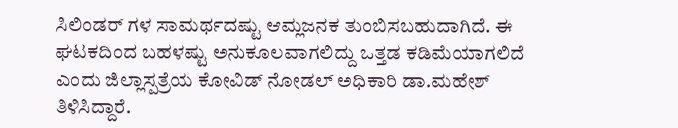ಸಿಲಿಂಡರ್ ಗಳ ಸಾಮರ್ಥದಷ್ಟು ಆಮ್ಲಜನಕ ತುಂಬಿಸಬಹುದಾಗಿದೆ. ಈ ಘಟಕದಿಂದ ಬಹಳಷ್ಟು ಅನುಕೂಲವಾಗಲಿದ್ದು ಒತ್ತಡ ಕಡಿಮೆಯಾಗಲಿದೆ ಎಂದು ಜಿಲ್ಲಾಸ್ಪತ್ರೆಯ ಕೋವಿಡ್ ನೋಡಲ್ ಅಧಿಕಾರಿ ಡಾ.ಮಹೇಶ್ ತಿಳಿಸಿದ್ದಾರೆ.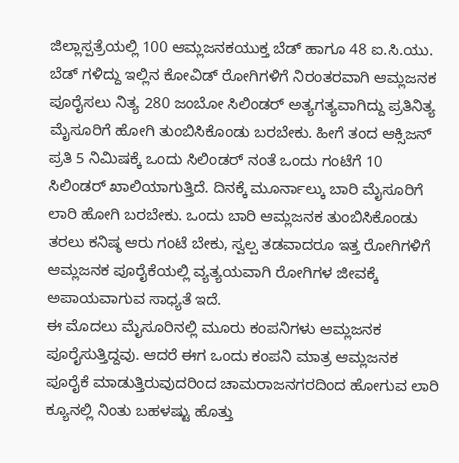ಜಿಲ್ಲಾಸ್ಪತ್ರೆಯಲ್ಲಿ 100 ಆಮ್ಲಜನಕಯುಕ್ತ ಬೆಡ್ ಹಾಗೂ 48 ಐ.ಸಿ.ಯು. ಬೆಡ್ ಗಳಿದ್ದು ಇಲ್ಲಿನ ಕೋವಿಡ್ ರೋಗಿಗಳಿಗೆ ನಿರಂತರವಾಗಿ ಆಮ್ಲಜನಕ ಪೂರೈಸಲು ನಿತ್ಯ 280 ಜಂಬೋ ಸಿಲಿಂಡರ್ ಅತ್ಯಗತ್ಯವಾಗಿದ್ದು ಪ್ರತಿನಿತ್ಯ ಮೈಸೂರಿಗೆ ಹೋಗಿ ತುಂಬಿಸಿಕೊಂಡು ಬರಬೇಕು. ಹೀಗೆ ತಂದ ಆಕ್ಸಿಜನ್ ಪ್ರತಿ 5 ನಿಮಿಷಕ್ಕೆ ಒಂದು ಸಿಲಿಂಡರ್ ನಂತೆ ಒಂದು ಗಂಟೆಗೆ 10 ಸಿಲಿಂಡರ್ ಖಾಲಿಯಾಗುತ್ತಿದೆ. ದಿನಕ್ಕೆ ಮೂರ್ನಾಲ್ಕು ಬಾರಿ ಮೈಸೂರಿಗೆ ಲಾರಿ ಹೋಗಿ ಬರಬೇಕು. ಒಂದು ಬಾರಿ ಆಮ್ಲಜನಕ ತುಂಬಿಸಿಕೊಂಡು ತರಲು ಕನಿಷ್ಠ ಆರು ಗಂಟೆ ಬೇಕು, ಸ್ವಲ್ಪ ತಡವಾದರೂ ಇತ್ತ ರೋಗಿಗಳಿಗೆ ಆಮ್ಲಜನಕ ಪೂರೈಕೆಯಲ್ಲಿ ವ್ಯತ್ಯಯವಾಗಿ ರೋಗಿಗಳ ಜೀವಕ್ಕೆ ಅಪಾಯವಾಗುವ ಸಾಧ್ಯತೆ ಇದೆ.
ಈ ಮೊದಲು ಮೈಸೂರಿನಲ್ಲಿ ಮೂರು ಕಂಪನಿಗಳು ಆಮ್ಲಜನಕ ಪೂರೈಸುತ್ತಿದ್ದವು. ಆದರೆ ಈಗ ಒಂದು ಕಂಪನಿ ಮಾತ್ರ ಆಮ್ಲಜನಕ ಪೂರೈಕೆ ಮಾಡುತ್ತಿರುವುದರಿಂದ ಚಾಮರಾಜನಗರದಿಂದ ಹೋಗುವ ಲಾರಿ ಕ್ಯೂನಲ್ಲಿ ನಿಂತು ಬಹಳಷ್ಟು ಹೊತ್ತು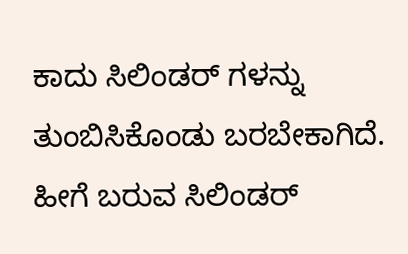ಕಾದು ಸಿಲಿಂಡರ್ ಗಳನ್ನು ತುಂಬಿಸಿಕೊಂಡು ಬರಬೇಕಾಗಿದೆ. ಹೀಗೆ ಬರುವ ಸಿಲಿಂಡರ್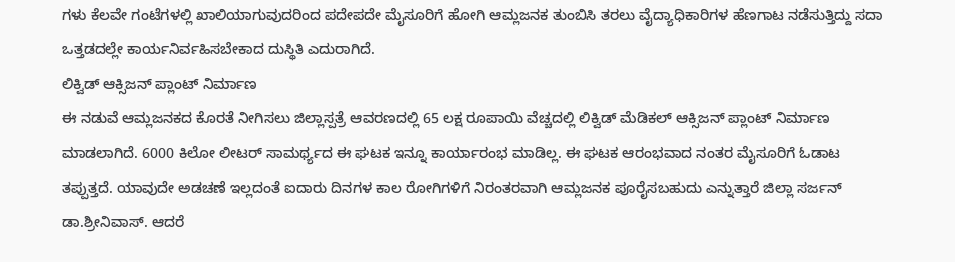ಗಳು ಕೆಲವೇ ಗಂಟೆಗಳಲ್ಲಿ ಖಾಲಿಯಾಗುವುದರಿಂದ ಪದೇಪದೇ ಮೈಸೂರಿಗೆ ಹೋಗಿ ಆಮ್ಲಜನಕ ತುಂಬಿಸಿ ತರಲು ವೈದ್ಯಾಧಿಕಾರಿಗಳ ಹೆಣಗಾಟ ನಡೆಸುತ್ತಿದ್ದು ಸದಾ ಒತ್ತಡದಲ್ಲೇ ಕಾರ್ಯನಿರ್ವಹಿಸಬೇಕಾದ ದುಸ್ಥಿತಿ ಎದುರಾಗಿದೆ.
ಲಿಕ್ವಿಡ್ ಆಕ್ಸಿಜನ್ ಪ್ಲಾಂಟ್ ನಿರ್ಮಾಣ
ಈ ನಡುವೆ ಆಮ್ಲಜನಕದ ಕೊರತೆ ನೀಗಿಸಲು ಜಿಲ್ಲಾಸ್ಪತ್ರೆ ಆವರಣದಲ್ಲಿ 65 ಲಕ್ಷ ರೂಪಾಯಿ ವೆಚ್ಚದಲ್ಲಿ ಲಿಕ್ವಿಡ್ ಮೆಡಿಕಲ್ ಆಕ್ಸಿಜನ್ ಪ್ಲಾಂಟ್ ನಿರ್ಮಾಣ ಮಾಡಲಾಗಿದೆ. 6000 ಕಿಲೋ ಲೀಟರ್ ಸಾಮರ್ಥ್ಯದ ಈ ಘಟಕ ಇನ್ನೂ ಕಾರ್ಯಾರಂಭ ಮಾಡಿಲ್ಲ. ಈ ಘಟಕ ಆರಂಭವಾದ ನಂತರ ಮೈಸೂರಿಗೆ ಓಡಾಟ ತಪ್ಪುತ್ತದೆ. ಯಾವುದೇ ಅಡಚಣೆ ಇಲ್ಲದಂತೆ ಐದಾರು ದಿನಗಳ ಕಾಲ ರೋಗಿಗಳಿಗೆ ನಿರಂತರವಾಗಿ ಆಮ್ಲಜನಕ ಪೂರೈಸಬಹುದು ಎನ್ನುತ್ತಾರೆ ಜಿಲ್ಲಾ ಸರ್ಜನ್ ಡಾ.ಶ್ರೀನಿವಾಸ್. ಆದರೆ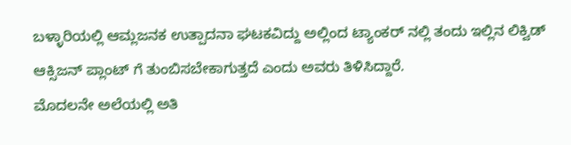ಬಳ್ಳಾರಿಯಲ್ಲಿ ಆಮ್ಲಜನಕ ಉತ್ಪಾದನಾ ಘಟಕವಿದ್ದು ಅಲ್ಲಿಂದ ಟ್ಯಾಂಕರ್ ನಲ್ಲಿ ತಂದು ಇಲ್ಲಿನ ಲಿಕ್ವಿಡ್ ಆಕ್ಸಿಜನ್ ಪ್ಲಾಂಟ್ ಗೆ ತುಂಬಿಸಬೇಕಾಗುತ್ತದೆ ಎಂದು ಅವರು ತಿಳಿಸಿದ್ದಾರೆ.
ಮೊದಲನೇ ಅಲೆಯಲ್ಲಿ ಅತಿ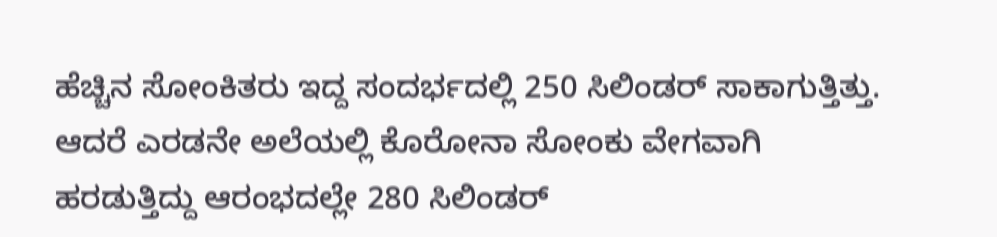ಹೆಚ್ಚಿನ ಸೋಂಕಿತರು ಇದ್ದ ಸಂದರ್ಭದಲ್ಲಿ 250 ಸಿಲಿಂಡರ್ ಸಾಕಾಗುತ್ತಿತ್ತು. ಆದರೆ ಎರಡನೇ ಅಲೆಯಲ್ಲಿ ಕೊರೋನಾ ಸೋಂಕು ವೇಗವಾಗಿ ಹರಡುತ್ತಿದ್ದು ಆರಂಭದಲ್ಲೇ 280 ಸಿಲಿಂಡರ್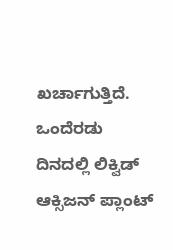ಖರ್ಚಾಗುತ್ತಿದೆ. ಒಂದೆರಡು ದಿನದಲ್ಲಿ ಲಿಕ್ವಿಡ್ ಆಕ್ಸಿಜನ್ ಪ್ಲಾಂಟ್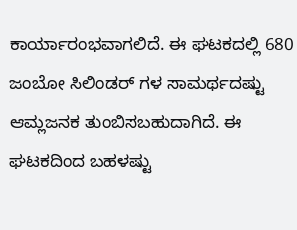ಕಾರ್ಯಾರಂಭವಾಗಲಿದೆ. ಈ ಘಟಕದಲ್ಲಿ 680 ಜಂಬೋ ಸಿಲಿಂಡರ್ ಗಳ ಸಾಮರ್ಥದಷ್ಟು ಆಮ್ಲಜನಕ ತುಂಬಿಸಬಹುದಾಗಿದೆ. ಈ ಘಟಕದಿಂದ ಬಹಳಷ್ಟು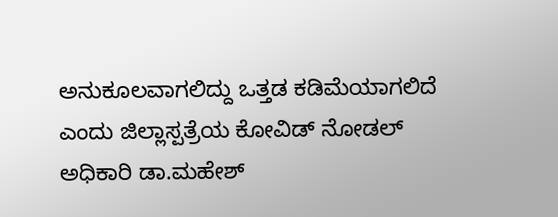ಅನುಕೂಲವಾಗಲಿದ್ದು ಒತ್ತಡ ಕಡಿಮೆಯಾಗಲಿದೆ ಎಂದು ಜಿಲ್ಲಾಸ್ಪತ್ರೆಯ ಕೋವಿಡ್ ನೋಡಲ್ ಅಧಿಕಾರಿ ಡಾ.ಮಹೇಶ್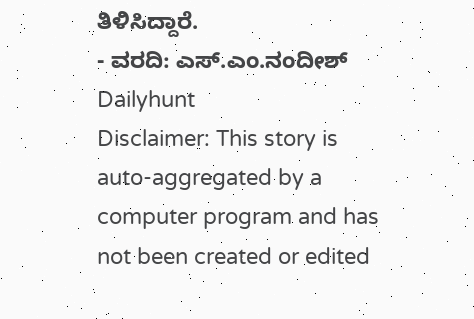ತಿಳಿಸಿದ್ದಾರೆ.
- ವರದಿ: ಎಸ್.ಎಂ.ನಂದೀಶ್
Dailyhunt
Disclaimer: This story is auto-aggregated by a computer program and has not been created or edited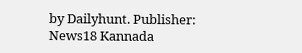by Dailyhunt. Publisher: News18 Kannada